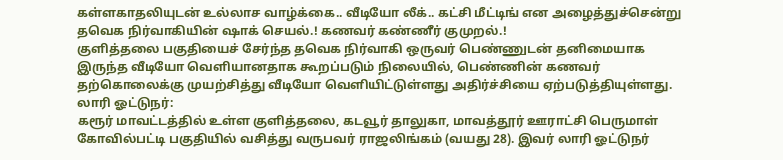கள்ளகாதலியுடன் உல்லாச வாழ்க்கை.. வீடியோ லீக்.. கட்சி மீட்டிங் என அழைத்துச்சென்று தவெக நிர்வாகியின் ஷாக் செயல்.! கணவர் கண்ணீர் குமுறல்.!
குளித்தலை பகுதியைச் சேர்ந்த தவெக நிர்வாகி ஒருவர் பெண்ணுடன் தனிமையாக இருந்த வீடியோ வெளியானதாக கூறப்படும் நிலையில், பெண்ணின் கணவர் தற்கொலைக்கு முயற்சித்து வீடியோ வெளியிட்டுள்ளது அதிர்ச்சியை ஏற்படுத்தியுள்ளது.
லாரி ஓட்டுநர்:
கரூர் மாவட்டத்தில் உள்ள குளித்தலை, கடவூர் தாலுகா, மாவத்தூர் ஊராட்சி பெருமாள் கோவில்பட்டி பகுதியில் வசித்து வருபவர் ராஜலிங்கம் (வயது 28). இவர் லாரி ஓட்டுநர்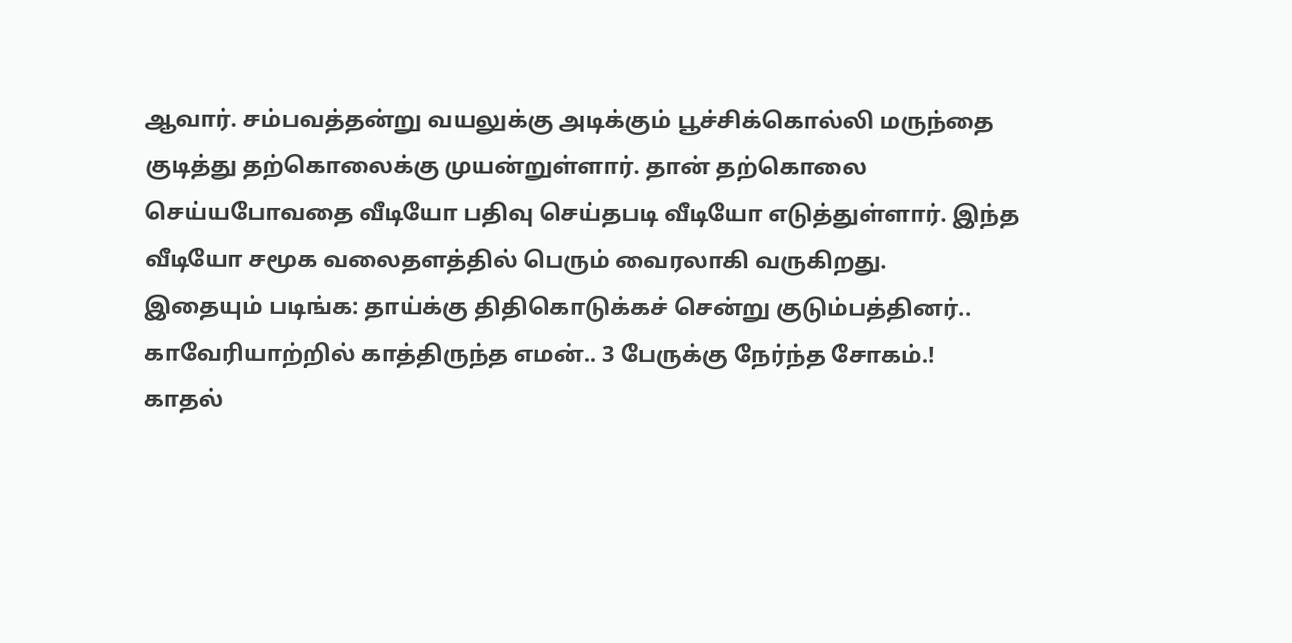ஆவார். சம்பவத்தன்று வயலுக்கு அடிக்கும் பூச்சிக்கொல்லி மருந்தை குடித்து தற்கொலைக்கு முயன்றுள்ளார். தான் தற்கொலை செய்யபோவதை வீடியோ பதிவு செய்தபடி வீடியோ எடுத்துள்ளார். இந்த வீடியோ சமூக வலைதளத்தில் பெரும் வைரலாகி வருகிறது.
இதையும் படிங்க: தாய்க்கு திதிகொடுக்கச் சென்று குடும்பத்தினர்.. காவேரியாற்றில் காத்திருந்த எமன்.. 3 பேருக்கு நேர்ந்த சோகம்.!
காதல்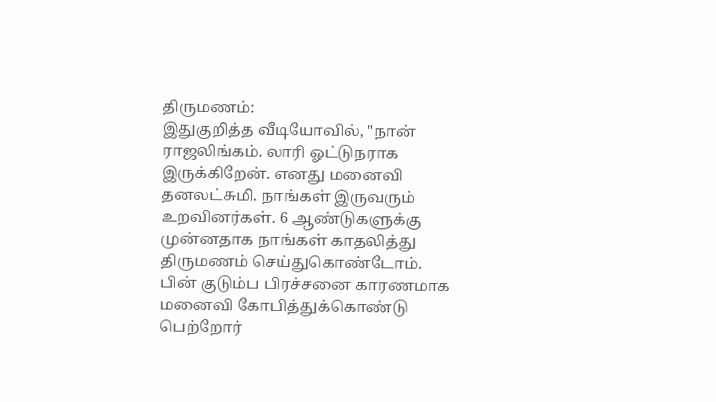திருமணம்:
இதுகுறித்த வீடியோவில், "நான் ராஜலிங்கம். லாரி ஓட்டுநராக இருக்கிறேன். எனது மனைவி தனலட்சுமி. நாங்கள் இருவரும் உறவினர்கள். 6 ஆண்டுகளுக்கு முன்னதாக நாங்கள் காதலித்து திருமணம் செய்துகொண்டோம். பின் குடும்ப பிரச்சனை காரணமாக மனைவி கோபித்துக்கொண்டு பெற்றோர்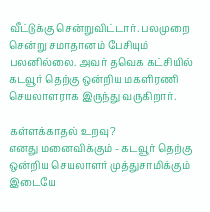வீட்டுக்கு சென்றுவிட்டார். பலமுறை சென்று சமாதானம் பேசியும் பலனில்லை. அவர் தவெக கட்சியில் கடவூர் தெற்கு ஒன்றிய மகளிரணி செயலாளராக இருந்து வருகிறார்.

கள்ளக்காதல் உறவு?
எனது மனைவிக்கும் - கடவூர் தெற்கு ஒன்றிய செயலாளர் முத்துசாமிக்கும் இடையே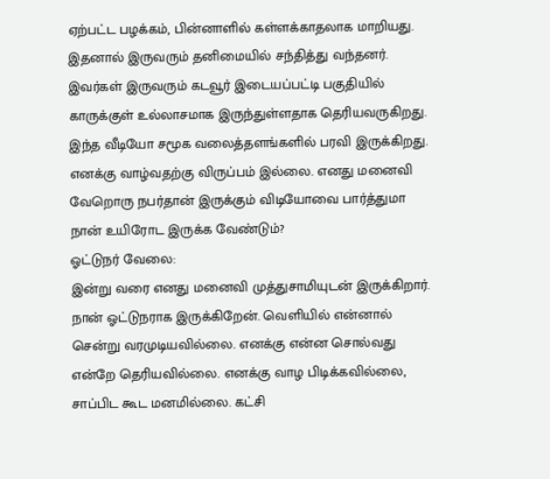ஏற்பட்ட பழக்கம், பின்னாளில் கள்ளக்காதலாக மாறியது. இதனால் இருவரும் தனிமையில் சந்தித்து வந்தனர். இவர்கள் இருவரும் கடவூர் இடையப்பட்டி பகுதியில் காருக்குள் உல்லாசமாக இருந்துள்ளதாக தெரியவருகிறது. இந்த வீடியோ சமூக வலைத்தளங்களில் பரவி இருக்கிறது. எனக்கு வாழ்வதற்கு விருப்பம் இல்லை. எனது மனைவி வேறொரு நபர்தான் இருக்கும் விடியோவை பார்த்துமா நான் உயிரோட இருக்க வேண்டும்?
ஓட்டுநர் வேலை:
இன்று வரை எனது மனைவி முத்துசாமியுடன் இருக்கிறார். நான் ஓட்டுநராக இருக்கிறேன். வெளியில் என்னால் சென்று வரமுடியவில்லை. எனக்கு என்ன சொல்வது என்றே தெரியவில்லை. எனக்கு வாழ பிடிக்கவில்லை, சாப்பிட கூட மனமில்லை. கட்சி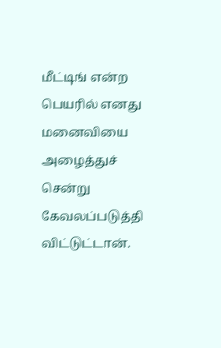மீட்டிங் என்ற பெயரில் எனது மனைவியை அழைத்துச் சென்று கேவலப்படுத்தி விட்டுட்டான்.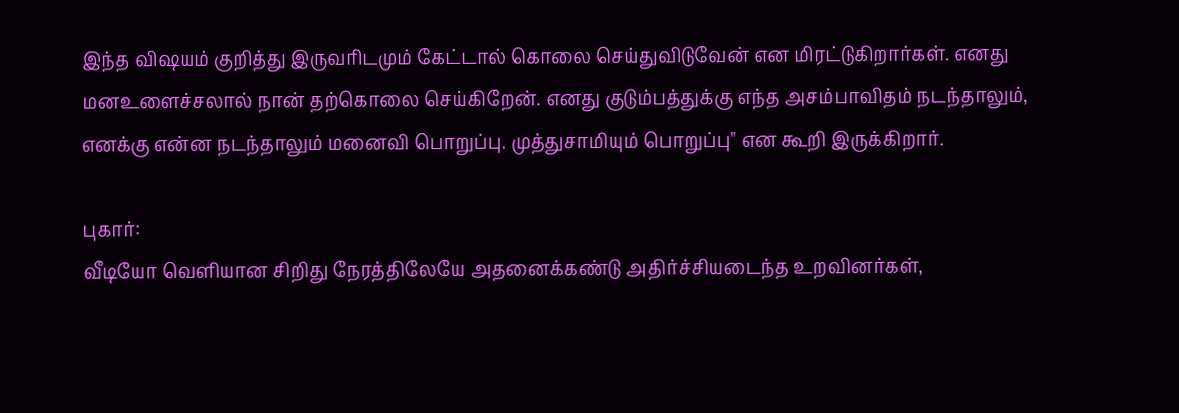இந்த விஷயம் குறித்து இருவரிடமும் கேட்டால் கொலை செய்துவிடுவேன் என மிரட்டுகிறார்கள். எனது மனஉளைச்சலால் நான் தற்கொலை செய்கிறேன். எனது குடும்பத்துக்கு எந்த அசம்பாவிதம் நடந்தாலும், எனக்கு என்ன நடந்தாலும் மனைவி பொறுப்பு. முத்துசாமியும் பொறுப்பு" என கூறி இருக்கிறார்.

புகார்:
வீடியோ வெளியான சிறிது நேரத்திலேயே அதனைக்கண்டு அதிர்ச்சியடைந்த உறவினர்கள்,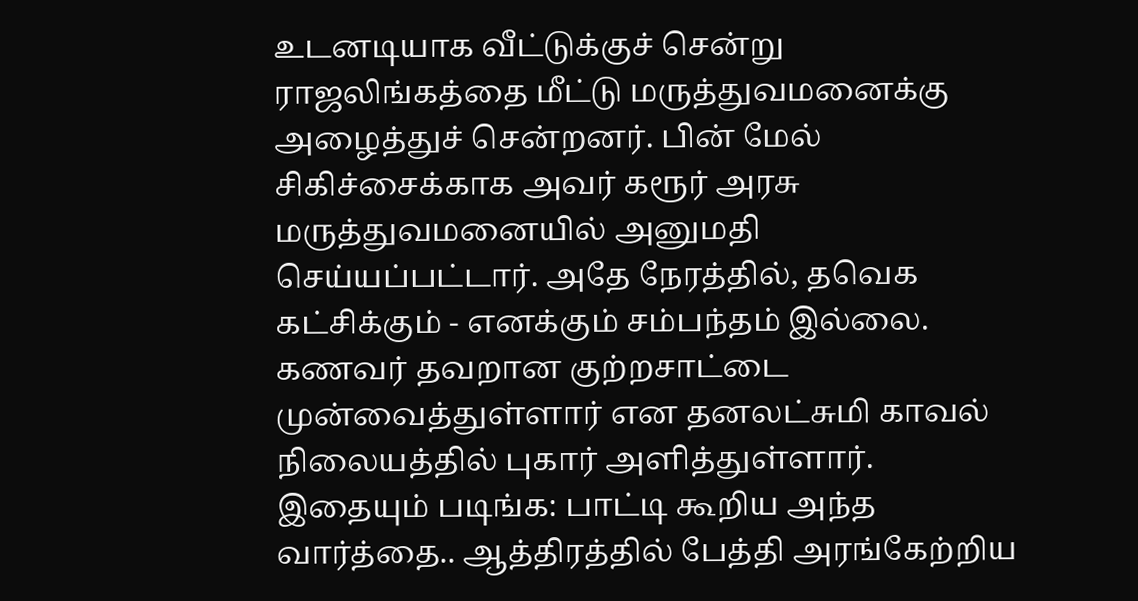உடனடியாக வீட்டுக்குச் சென்று ராஜலிங்கத்தை மீட்டு மருத்துவமனைக்கு அழைத்துச் சென்றனர். பின் மேல் சிகிச்சைக்காக அவர் கரூர் அரசு மருத்துவமனையில் அனுமதி செய்யப்பட்டார். அதே நேரத்தில், தவெக கட்சிக்கும் - எனக்கும் சம்பந்தம் இல்லை. கணவர் தவறான குற்றசாட்டை முன்வைத்துள்ளார் என தனலட்சுமி காவல் நிலையத்தில் புகார் அளித்துள்ளார்.
இதையும் படிங்க: பாட்டி கூறிய அந்த வார்த்தை.. ஆத்திரத்தில் பேத்தி அரங்கேற்றிய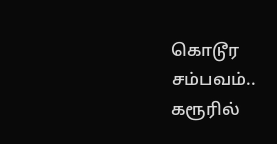கொடூர சம்பவம்.. கரூரில்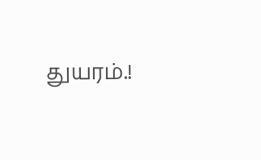துயரம்.!